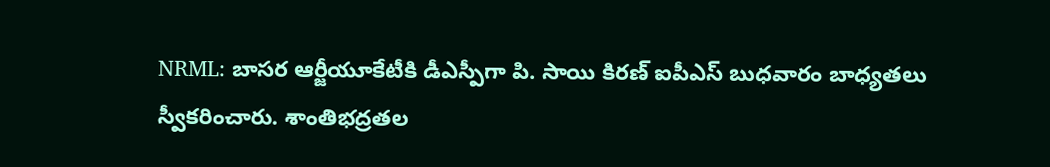NRML: బాసర ఆర్జీయూకేటీకి డీఎస్పీగా పి. సాయి కిరణ్ ఐపీఎస్ బుధవారం బాధ్యతలు స్వీకరించారు. శాంతిభద్రతల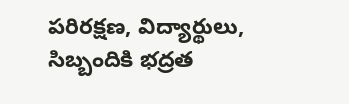పరిరక్షణ, విద్యార్థులు, సిబ్బందికి భద్రత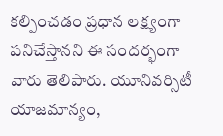కల్పించడం ప్రధాన లక్ష్యంగా పనిచేస్తానని ఈ సందర్భంగా వారు తెలిపారు. యూనివర్సిటీ యాజమాన్యం,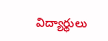విద్యార్థులు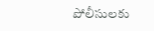పోలీసులకు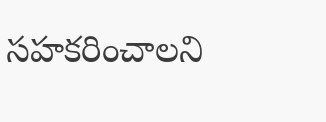సహకరించాలని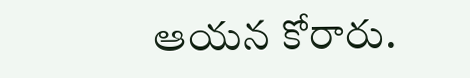ఆయన కోరారు.